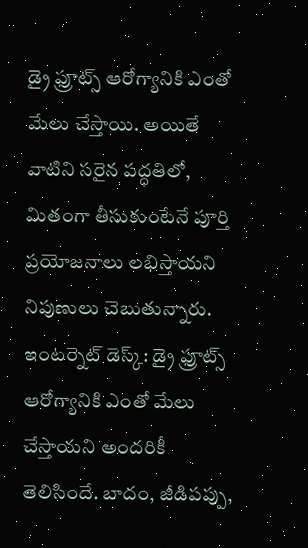డ్రై ఫ్రూట్స్ ఆరోగ్యానికి ఎంతో మేలు చేస్తాయి. అయితే వాటిని సరైన పద్ధతిలో, మితంగా తీసుకుంటేనే పూర్తి ప్రయోజనాలు లభిస్తాయని నిపుణులు చెబుతున్నారు.
ఇంటర్నెట్ డెస్క్: డ్రై ఫ్రూట్స్ ఆరోగ్యానికి ఎంతో మేలు చేస్తాయని అందరికీ తెలిసిందే. బాదం, జీడిపప్పు,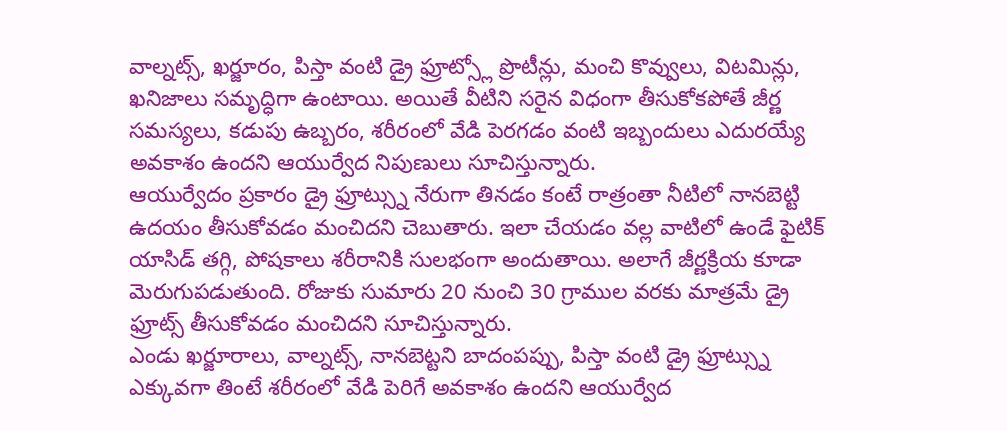వాల్నట్స్, ఖర్జూరం, పిస్తా వంటి డ్రై ఫ్రూట్స్లో ప్రొటీన్లు, మంచి కొవ్వులు, విటమిన్లు, ఖనిజాలు సమృద్ధిగా ఉంటాయి. అయితే వీటిని సరైన విధంగా తీసుకోకపోతే జీర్ణ సమస్యలు, కడుపు ఉబ్బరం, శరీరంలో వేడి పెరగడం వంటి ఇబ్బందులు ఎదురయ్యే అవకాశం ఉందని ఆయుర్వేద నిపుణులు సూచిస్తున్నారు.
ఆయుర్వేదం ప్రకారం డ్రై ఫ్రూట్స్ను నేరుగా తినడం కంటే రాత్రంతా నీటిలో నానబెట్టి ఉదయం తీసుకోవడం మంచిదని చెబుతారు. ఇలా చేయడం వల్ల వాటిలో ఉండే ఫైటిక్ యాసిడ్ తగ్గి, పోషకాలు శరీరానికి సులభంగా అందుతాయి. అలాగే జీర్ణక్రియ కూడా మెరుగుపడుతుంది. రోజుకు సుమారు 20 నుంచి 30 గ్రాముల వరకు మాత్రమే డ్రై ఫ్రూట్స్ తీసుకోవడం మంచిదని సూచిస్తున్నారు.
ఎండు ఖర్జూరాలు, వాల్నట్స్, నానబెట్టని బాదంపప్పు, పిస్తా వంటి డ్రై ఫ్రూట్స్ను ఎక్కువగా తింటే శరీరంలో వేడి పెరిగే అవకాశం ఉందని ఆయుర్వేద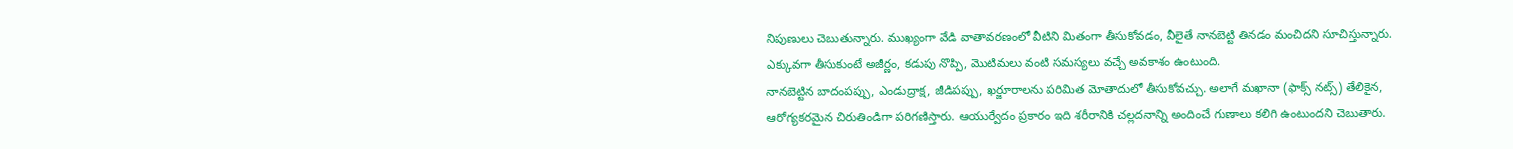నిపుణులు చెబుతున్నారు. ముఖ్యంగా వేడి వాతావరణంలో వీటిని మితంగా తీసుకోవడం, వీలైతే నానబెట్టి తినడం మంచిదని సూచిస్తున్నారు. ఎక్కువగా తీసుకుంటే అజీర్ణం, కడుపు నొప్పి, మొటిమలు వంటి సమస్యలు వచ్చే అవకాశం ఉంటుంది.
నానబెట్టిన బాదంపప్పు, ఎండుద్రాక్ష, జీడిపప్పు, ఖర్జూరాలను పరిమిత మోతాదులో తీసుకోవచ్చు. అలాగే మఖానా (ఫాక్స్ నట్స్) తేలికైన, ఆరోగ్యకరమైన చిరుతిండిగా పరిగణిస్తారు. ఆయుర్వేదం ప్రకారం ఇది శరీరానికి చల్లదనాన్ని అందించే గుణాలు కలిగి ఉంటుందని చెబుతారు.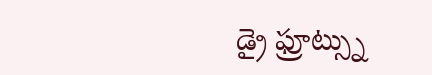డ్రై ఫ్రూట్స్ను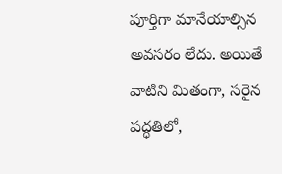పూర్తిగా మానేయాల్సిన అవసరం లేదు. అయితే వాటిని మితంగా, సరైన పద్ధతిలో,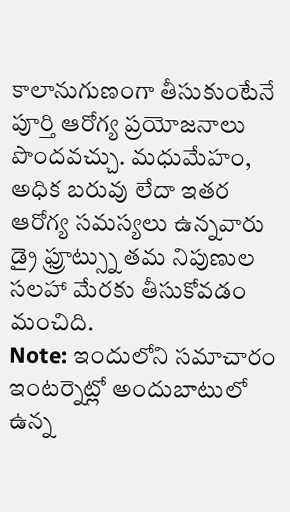కాలానుగుణంగా తీసుకుంటేనే పూర్తి ఆరోగ్య ప్రయోజనాలు పొందవచ్చు. మధుమేహం, అధిక బరువు లేదా ఇతర ఆరోగ్య సమస్యలు ఉన్నవారు డ్రై ఫ్రూట్స్ను తమ నిపుణుల సలహా మేరకు తీసుకోవడం మంచిది.
Note: ఇందులోని సమాచారం ఇంటర్నెట్లో అందుబాటులో ఉన్న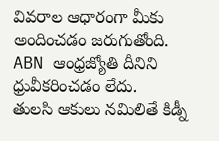వివరాల ఆధారంగా మీకు అందించడం జరుగుతోంది. ABN ఆంధ్రజ్యోతి దీనిని ధ్రువీకరించడం లేదు.
తులసి ఆకులు నమిలితే కిడ్నీ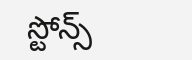స్టోన్స్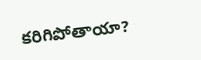కరిగిపోతాయా?